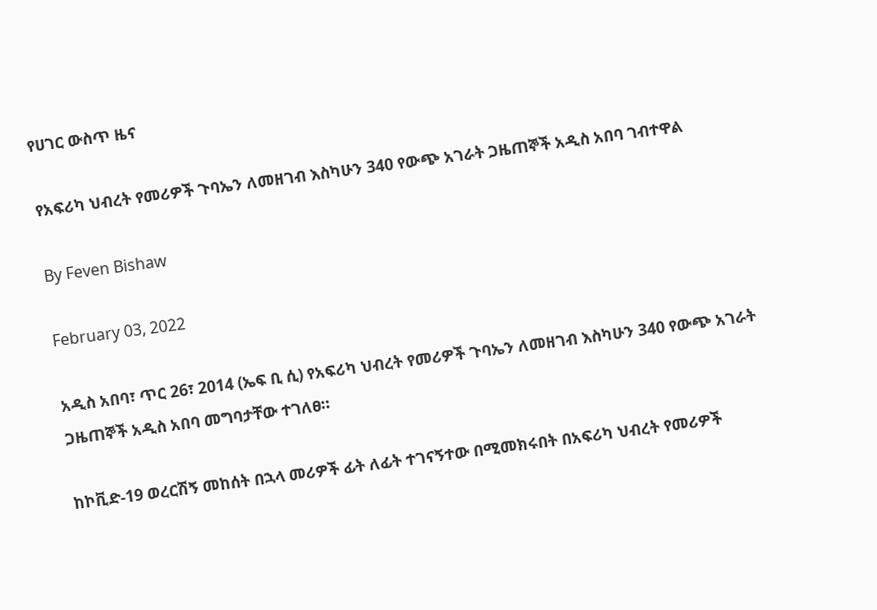የሀገር ውስጥ ዜና

የአፍሪካ ህብረት የመሪዎች ጉባኤን ለመዘገብ እስካሁን 340 የውጭ አገራት ጋዜጠኞች አዲስ አበባ ገብተዋል

By Feven Bishaw

February 03, 2022

አዲስ አበባ፣ ጥር 26፣ 2014 (ኤፍ ቢ ሲ) የአፍሪካ ህብረት የመሪዎች ጉባኤን ለመዘገብ እስካሁን 340 የውጭ አገራት ጋዜጠኞች አዲስ አበባ መግባታቸው ተገለፀ።

ከኮቪድ-19 ወረርሽኝ መከሰት በኋላ መሪዎች ፊት ለፊት ተገናኝተው በሚመክሩበት በአፍሪካ ህብረት የመሪዎች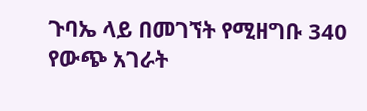ጉባኤ ላይ በመገኘት የሚዘግቡ 340 የውጭ አገራት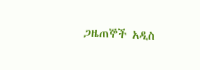ጋዜጠኞች አዲስ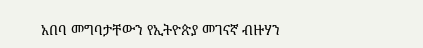አበባ መግባታቸውን የኢትዮጵያ መገናኛ ብዙሃን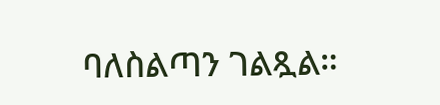ባለስልጣን ገልጿል።